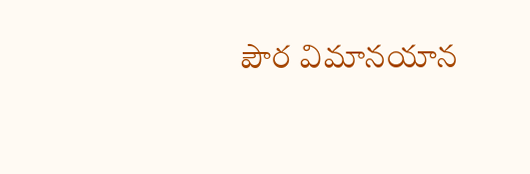పౌర విమానయాన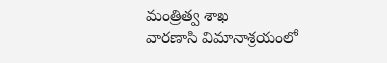మంత్రిత్వ శాఖ
వారణాసి విమానాశ్రయంలో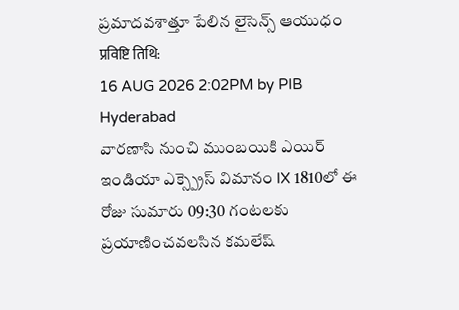ప్రమాదవశాత్తూ పేలిన లైసెన్స్ ఆయుధం
प्रविष्टि तिथि:
16 AUG 2026 2:02PM by PIB Hyderabad
వారణాసి నుంచి ముంబయికి ఎయిర్ ఇండియా ఎక్స్ప్రెస్ విమానం IX 1810లో ఈ రోజు సుమారు 09:30 గంటలకు ప్రయాణించవలసిన కమలేష్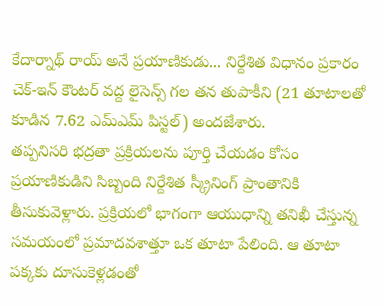కేదార్నాథ్ రాయ్ అనే ప్రయాణికుడు... నిర్దేశిత విధానం ప్రకారం చెక్-ఇన్ కౌంటర్ వద్ద లైసెన్స్ గల తన తుపాకీని (21 తూటాలతో కూడిన 7.62 ఎమ్ఎమ్ పిస్టల్) అందజేశారు.
తప్పనిసరి భద్రతా ప్రక్రియలను పూర్తి చేయడం కోసం ప్రయాణికుడిని సిబ్బంది నిర్దేశిత స్క్రీనింగ్ ప్రాంతానికి తీసుకువెళ్లారు. ప్రక్రియలో భాగంగా ఆయుధాన్ని తనిఖీ చేస్తున్న సమయంలో ప్రమాదవశాత్తూ ఒక తూటా పేలింది. ఆ తూటా పక్కకు దూసుకెళ్లడంతో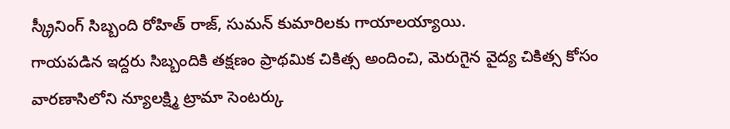స్క్రీనింగ్ సిబ్బంది రోహిత్ రాజ్, సుమన్ కుమారిలకు గాయాలయ్యాయి.
గాయపడిన ఇద్దరు సిబ్బందికి తక్షణం ప్రాథమిక చికిత్స అందించి, మెరుగైన వైద్య చికిత్స కోసం వారణాసిలోని న్యూలక్ష్మి ట్రామా సెంటర్కు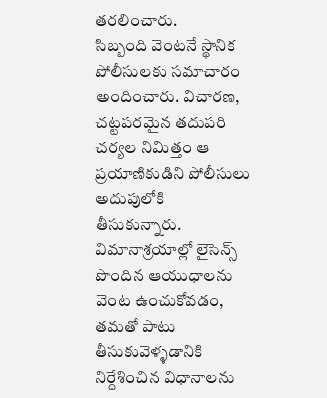తరలించారు.
సిబ్బంది వెంటనే స్థానిక పోలీసులకు సమాచారం అందించారు. విచారణ, చట్టపరమైన తదుపరి చర్యల నిమిత్తం ఆ ప్రయాణికుడిని పోలీసులు అదుపులోకి తీసుకున్నారు.
విమానాశ్రయాల్లో లైసెన్స్ పొందిన ఆయుధాలను వెంట ఉంచుకోవడం, తమతో పాటు తీసుకువెళ్ళడానికి నిర్దేశించిన విధానాలను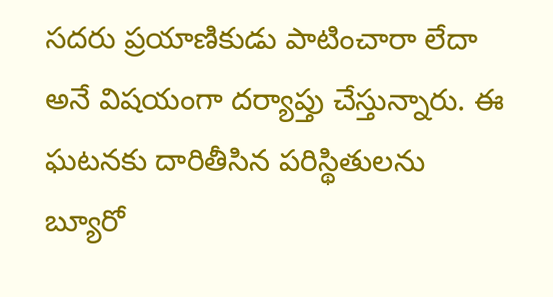సదరు ప్రయాణికుడు పాటించారా లేదా అనే విషయంగా దర్యాప్తు చేస్తున్నారు. ఈ ఘటనకు దారితీసిన పరిస్థితులను బ్యూరో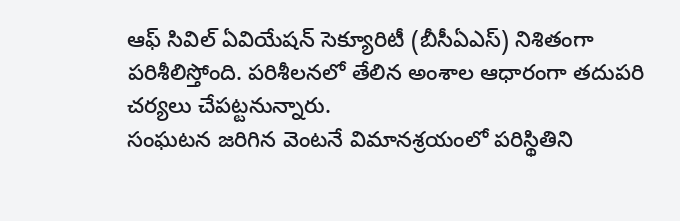ఆఫ్ సివిల్ ఏవియేషన్ సెక్యూరిటీ (బీసీఏఎస్) నిశితంగా పరిశీలిస్తోంది. పరిశీలనలో తేలిన అంశాల ఆధారంగా తదుపరి చర్యలు చేపట్టనున్నారు.
సంఘటన జరిగిన వెంటనే విమానశ్రయంలో పరిస్థితిని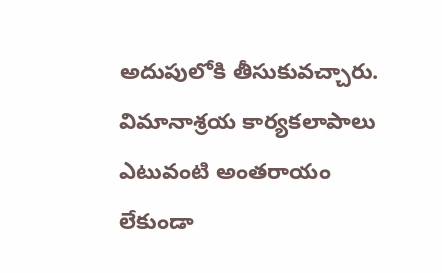అదుపులోకి తీసుకువచ్చారు. విమానాశ్రయ కార్యకలాపాలు ఎటువంటి అంతరాయం లేకుండా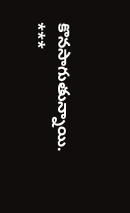కొనసాగుతున్నాయి.
***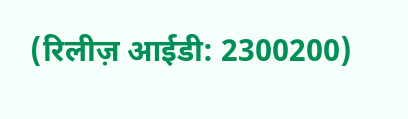(रिलीज़ आईडी: 2300200)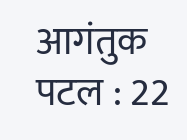आगंतुक पटल : 22